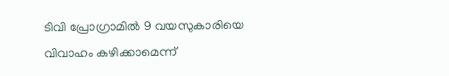ടിവി പ്രോഗ്രാമിൽ 9 വയസുകാരിയെ വിവാഹം കഴിക്കാമെന്ന്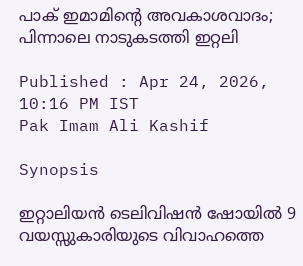പാക് ഇമാമിന്‍റെ അവകാശവാദം; പിന്നാലെ നാടുകടത്തി ഇറ്റലി

Published : Apr 24, 2026, 10:16 PM IST
Pak Imam Ali Kashif

Synopsis

ഇറ്റാലിയൻ ടെലിവിഷൻ ഷോയിൽ 9 വയസ്സുകാരിയുടെ വിവാഹത്തെ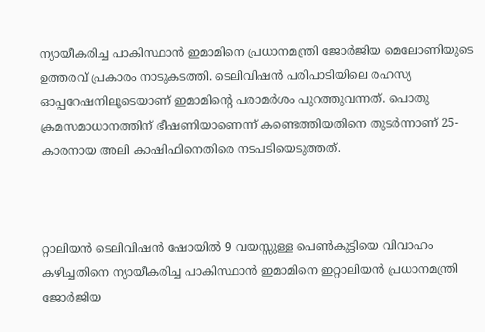ന്യായീകരിച്ച പാകിസ്ഥാൻ ഇമാമിനെ പ്രധാനമന്ത്രി ജോർജിയ മെലോണിയുടെ ഉത്തരവ് പ്രകാരം നാടുകടത്തി. ടെലിവിഷൻ പരിപാടിയിലെ രഹസ്യ ഓപ്പറേഷനിലൂടെയാണ് ഇമാമിന്റെ പരാമർശം പുറത്തുവന്നത്. പൊതു ക്രമസമാധാനത്തിന് ഭീഷണിയാണെന്ന് കണ്ടെത്തിയതിനെ തുടർന്നാണ് 25-കാരനായ അലി കാഷിഫിനെതിരെ നടപടിയെടുത്തത്.



റ്റാലിയൻ ടെലിവിഷൻ ഷോയിൽ 9 വയസ്സുള്ള പെൺകുട്ടിയെ വിവാഹം കഴിച്ചതിനെ ന്യായീകരിച്ച പാകിസ്ഥാൻ ഇമാമിനെ ഇറ്റാലിയൻ പ്രധാനമന്ത്രി ജോർജിയ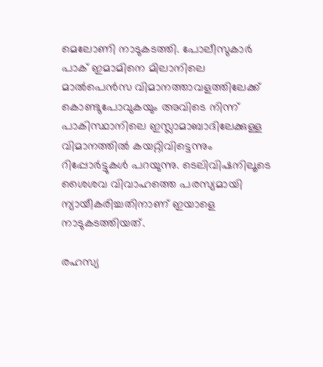മെലോണി നാടുകടത്തി. പോലീസുകാർ പാക് ഇമാമിനെ മിലാനിലെ മാൽപെൻസ വിമാനത്താവളത്തിലേക്ക് കൊണ്ടുപോവുകയും അവിടെ നിന്ന് പാകിസ്ഥാനിലെ ഇസ്ലാമാബാദിലേക്കുള്ള വിമാനത്തിൽ കയറ്റിവിട്ടെന്നും റിപ്പോര്‍ട്ടുകൾ പറയുന്നു. ടെലിവിഷനിലൂടെ ശൈശവ വിവാഹത്തെ പരസ്യമായി ന്യായീകരിച്ചതിനാണ് ഇയാളെ നാടുകടത്തിയത്.

രഹസ്യ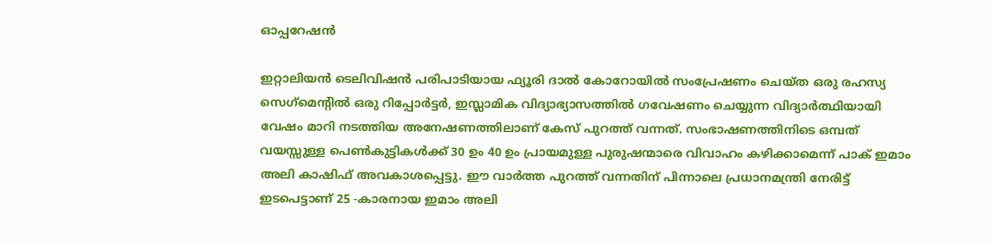ഓപ്പറേഷൻ

ഇറ്റാലിയൻ ടെലിവിഷൻ പരിപാടിയായ ഫ്യൂരി ദാൽ കോറോയിൽ സംപ്രേഷണം ചെയ്ത ഒരു രഹസ്യ സെഗ്‌മെന്‍റിൽ ഒരു റിപ്പോർട്ടർ, ഇസ്ലാമിക വിദ്യാഭ്യാസത്തിൽ ഗവേഷണം ചെയ്യുന്ന വിദ്യാർത്ഥിയായി വേഷം മാറി നടത്തിയ അനേഷണത്തിലാണ് കേസ് പുറത്ത് വന്നത്. സംഭാഷണത്തിനിടെ ഒമ്പത് വയസ്സുള്ള പെൺകുട്ടികൾക്ക് 30 ഉം 40 ഉം പ്രായമുള്ള പുരുഷന്മാരെ വിവാഹം കഴിക്കാമെന്ന് പാക് ഇമാം അലി കാഷിഫ് അവകാശപ്പെട്ടു. ഈ വാർ‍ത്ത പുറത്ത് വന്നതിന് പിന്നാലെ പ്രധാനമന്ത്രി നേരിട്ട് ഇടപെട്ടാണ് 25 -കാരനായ ഇമാം അലി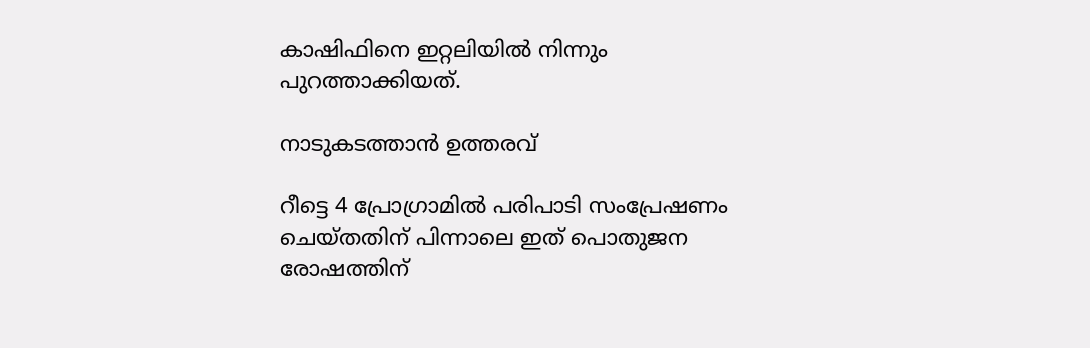കാഷിഫിനെ ഇറ്റലിയിൽ നിന്നും പുറത്താക്കിയത്.

നാടുകടത്താൻ ഉത്തരവ്

റീട്ടെ 4 പ്രോഗ്രാമിൽ പരിപാടി സംപ്രേഷണം ചെയ്തതിന് പിന്നാലെ ഇത് പൊതുജന രോഷത്തിന്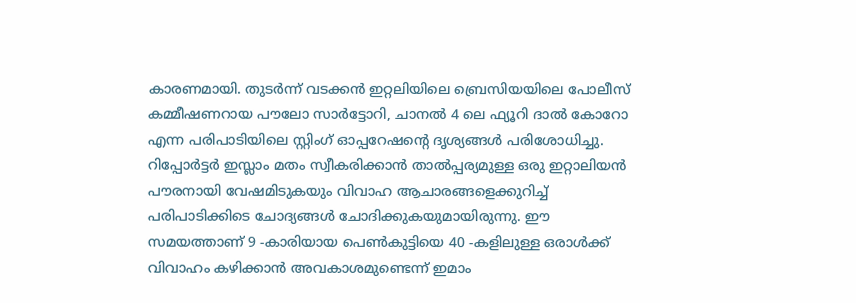കാരണമായി. തുടർന്ന് വടക്കൻ ഇറ്റലിയിലെ ബ്രെസിയയിലെ പോലീസ് കമ്മീഷണറായ പൗലോ സാർട്ടോറി, ചാനൽ 4 ലെ ഫ്യൂറി ദാൽ കോറോ എന്ന പരിപാടിയിലെ സ്റ്റിംഗ് ഓപ്പറേഷന്‍റെ ദൃശ്യങ്ങൾ പരിശോധിച്ചു. റിപ്പോർട്ടർ ഇസ്ലാം മതം സ്വീകരിക്കാൻ താൽപ്പര്യമുള്ള ഒരു ഇറ്റാലിയൻ പൗരനായി വേഷമിടുകയും വിവാഹ ആചാരങ്ങളെക്കുറിച്ച് പരിപാടിക്കിടെ ചോദ്യങ്ങൾ ചോദിക്കുകയുമായിരുന്നു. ഈ സമയത്താണ് 9 -കാരിയായ പെൺകുട്ടിയെ 40 -കളിലുള്ള ഒരാൾക്ക് വിവാഹം കഴിക്കാൻ അവകാശമുണ്ടെന്ന് ഇമാം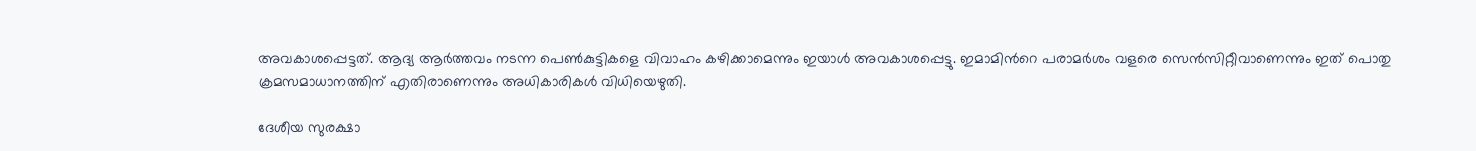അവകാശപ്പെട്ടത്. ആദ്യ ആർത്തവം നടന്ന പെണ്‍കുട്ടികളെ വിവാഹം കഴിക്കാമെന്നും ഇയാൾ അവകാശപ്പെട്ടു. ഇമാമിന്‍റെ പരാമർശം വളരെ സെന്‍സിറ്റീവാണെന്നും ഇത് പൊതു ക്രമസമാധാനത്തിന് എതിരാണെന്നും അധികാരികൾ വിധിയെഴുതി.

ദേശീയ സുരക്ഷാ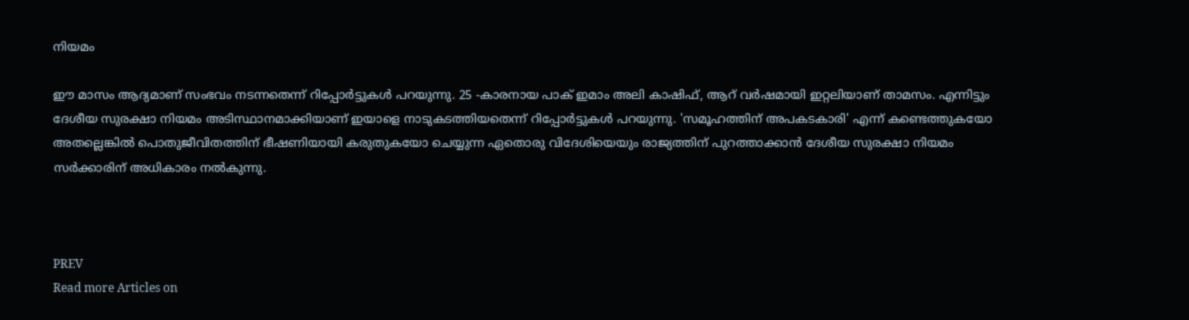നിയമം

ഈ മാസം ആദ്യമാണ് സംഭവം നടന്നതെന്ന് റിപ്പോർട്ടുകൾ പറയുന്നു. 25 -കാരനായ പാക് ഇമാം അലി കാഷിഫ്, ആറ് വർഷമായി ഇറ്റലിയാണ് താമസം. എന്നിട്ടും ദേശീയ സുരക്ഷാ നിയമം അടിസ്ഥാനമാക്കിയാണ് ഇയാളെ നാടുകടത്തിയതെന്ന് റിപ്പോര്‍ട്ടുകൾ പറയുന്നു. 'സമൂഹത്തിന് അപകടകാരി' എന്ന് കണ്ടെത്തുകയോ അതല്ലെങ്കിൽ പൊതുജീവിതത്തിന് ഭീഷണിയായി കരുതുകയോ ചെയ്യുന്ന ഏതൊരു വിദേശിയെയും രാജ്യത്തിന് പുറത്താക്കാൻ ദേശീയ സുരക്ഷാ നിയമം സർക്കാരിന് അധികാരം നൽകുന്നു.



PREV
Read more Articles on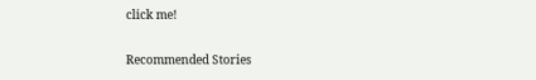click me!

Recommended Stories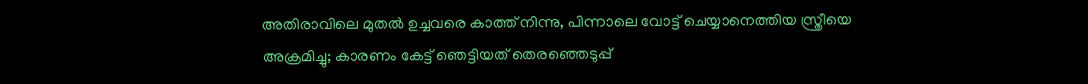അതിരാവിലെ മുതൽ ഉച്ചവരെ കാത്ത് നിന്നു, പിന്നാലെ വോട്ട് ചെയ്യാനെത്തിയ സ്ത്രീയെ അക്രമിച്ചു; കാരണം കേട്ട് ഞെട്ടിയത് തെരഞ്ഞെടുപ്പ്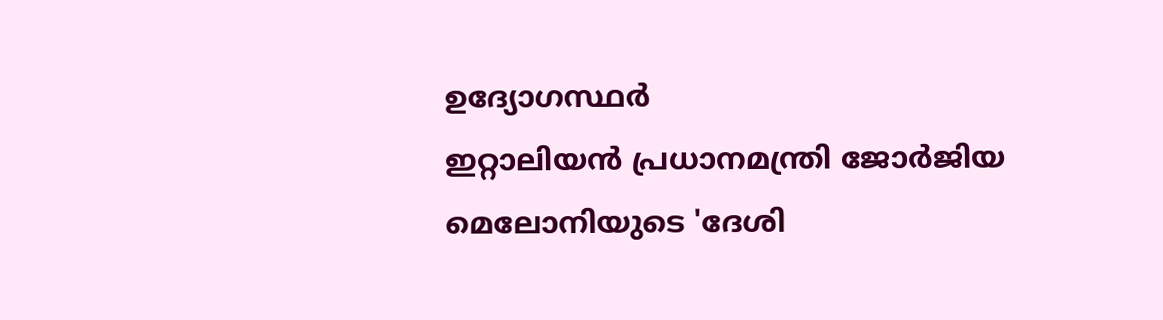ഉദ്യോഗസ്ഥർ
ഇറ്റാലിയൻ പ്രധാനമന്ത്രി ജോർജിയ മെലോനിയുടെ 'ദേശി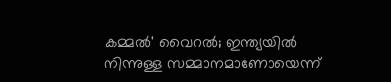കമ്മൽ' വൈറൽ; ഇന്ത്യയിൽ നിന്നുള്ള സമ്മാനമാണോയെന്ന്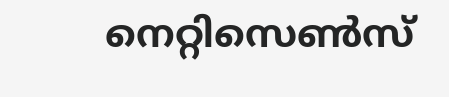നെറ്റിസെൺസ്